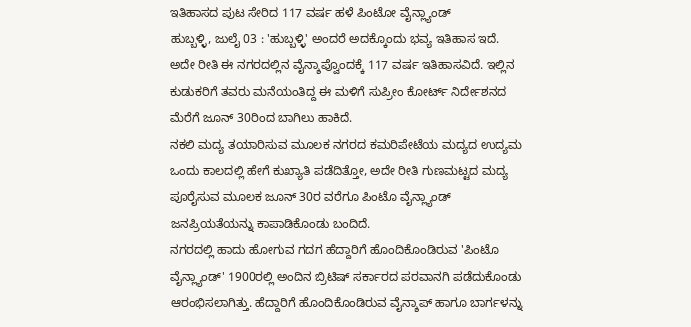ಇತಿಹಾಸದ ಪುಟ ಸೇರಿದ 117 ವರ್ಷ ಹಳೆ ಪಿಂಟೋ ವೈನ್ಲ್ಯಾಂಡ್
ಹುಬ್ಬಳ್ಳಿ, ಜುಲೈ 03 : 'ಹುಬ್ಬಳ್ಳಿ' ಅಂದರೆ ಅದಕ್ಕೊಂದು ಭವ್ಯ ಇತಿಹಾಸ ಇದೆ. ಅದೇ ರೀತಿ ಈ ನಗರದಲ್ಲಿನ ವೈನ್ಶಾಪ್ವೊಂದಕ್ಕೆ 117 ವರ್ಷ ಇತಿಹಾಸವಿದೆ. ಇಲ್ಲಿನ ಕುಡುಕರಿಗೆ ತವರು ಮನೆಯಂತಿದ್ದ ಈ ಮಳಿಗೆ ಸುಪ್ರೀಂ ಕೋರ್ಟ್ ನಿರ್ದೇಶನದ ಮೆರೆಗೆ ಜೂನ್ 30ರಿಂದ ಬಾಗಿಲು ಹಾಕಿದೆ.
ನಕಲಿ ಮದ್ಯ ತಯಾರಿಸುವ ಮೂಲಕ ನಗರದ ಕಮರಿಪೇಟೆಯ ಮದ್ಯದ ಉದ್ಯಮ ಒಂದು ಕಾಲದಲ್ಲಿ ಹೇಗೆ ಕುಖ್ಯಾತಿ ಪಡೆದಿತ್ತೋ, ಅದೇ ರೀತಿ ಗುಣಮಟ್ಟದ ಮದ್ಯ ಪೂರೈಸುವ ಮೂಲಕ ಜೂನ್ 30ರ ವರೆಗೂ ಪಿಂಟೊ ವೈನ್ಲ್ಯಾಂಡ್ ಜನಪ್ರಿಯತೆಯನ್ನು ಕಾಪಾಡಿಕೊಂಡು ಬಂದಿದೆ.
ನಗರದಲ್ಲಿ ಹಾದು ಹೋಗುವ ಗದಗ ಹೆದ್ದಾರಿಗೆ ಹೊಂದಿಕೊಂಡಿರುವ 'ಪಿಂಟೊ ವೈನ್ಲ್ಯಾಂಡ್' 1900ರಲ್ಲಿ ಅಂದಿನ ಬ್ರಿಟಿಷ್ ಸರ್ಕಾರದ ಪರವಾನಗಿ ಪಡೆದುಕೊಂಡು ಆರಂಭಿಸಲಾಗಿತ್ತು. ಹೆದ್ದಾರಿಗೆ ಹೊಂದಿಕೊಂಡಿರುವ ವೈನ್ಶಾಪ್ ಹಾಗೂ ಬಾರ್ಗಳನ್ನು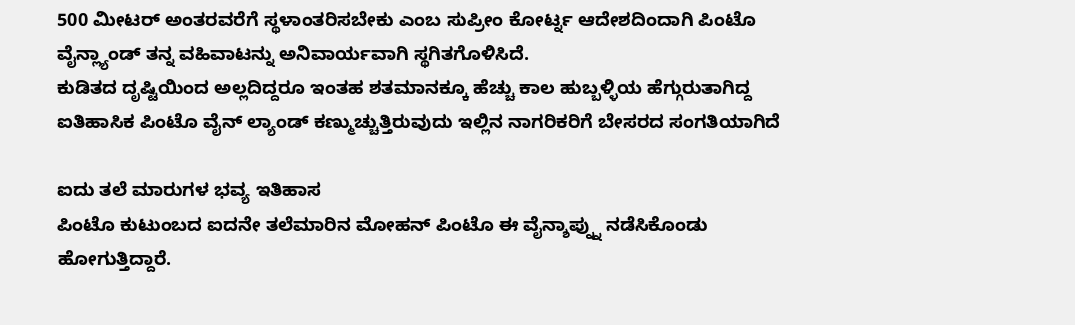500 ಮೀಟರ್ ಅಂತರವರೆಗೆ ಸ್ಥಳಾಂತರಿಸಬೇಕು ಎಂಬ ಸುಪ್ರೀಂ ಕೋರ್ಟ್ನ ಆದೇಶದಿಂದಾಗಿ ಪಿಂಟೊ ವೈನ್ಲ್ಯಾಂಡ್ ತನ್ನ ವಹಿವಾಟನ್ನು ಅನಿವಾರ್ಯವಾಗಿ ಸ್ಥಗಿತಗೊಳಿಸಿದೆ.
ಕುಡಿತದ ದೃಷ್ಟಿಯಿಂದ ಅಲ್ಲದಿದ್ದರೂ ಇಂತಹ ಶತಮಾನಕ್ಕೂ ಹೆಚ್ಚು ಕಾಲ ಹುಬ್ಬಳ್ಳಿಯ ಹೆಗ್ಗುರುತಾಗಿದ್ದ ಐತಿಹಾಸಿಕ ಪಿಂಟೊ ವೈನ್ ಲ್ಯಾಂಡ್ ಕಣ್ಮುಚ್ಚುತ್ತಿರುವುದು ಇಲ್ಲಿನ ನಾಗರಿಕರಿಗೆ ಬೇಸರದ ಸಂಗತಿಯಾಗಿದೆ

ಐದು ತಲೆ ಮಾರುಗಳ ಭವ್ಯ ಇತಿಹಾಸ
ಪಿಂಟೊ ಕುಟುಂಬದ ಐದನೇ ತಲೆಮಾರಿನ ಮೋಹನ್ ಪಿಂಟೊ ಈ ವೈನ್ಶಾಪ್ನ್ನು ನಡೆಸಿಕೊಂಡು ಹೋಗುತ್ತಿದ್ದಾರೆ.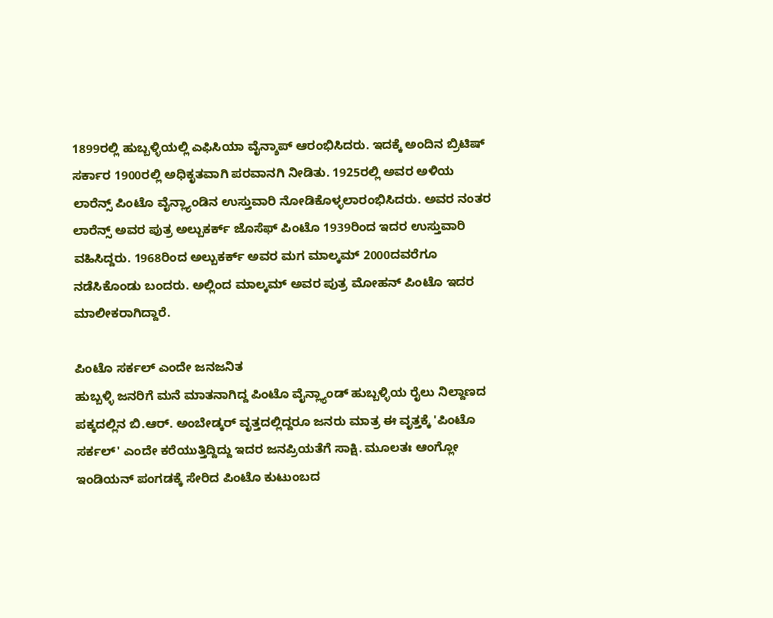1899ರಲ್ಲಿ ಹುಬ್ಬಳ್ಳಿಯಲ್ಲಿ ಎಫಿಸಿಯಾ ವೈನ್ಶಾಪ್ ಆರಂಭಿಸಿದರು. ಇದಕ್ಕೆ ಅಂದಿನ ಬ್ರಿಟಿಷ್ ಸರ್ಕಾರ 1900ರಲ್ಲಿ ಅಧಿಕೃತವಾಗಿ ಪರವಾನಗಿ ನೀಡಿತು. 1925ರಲ್ಲಿ ಅವರ ಅಳಿಯ ಲಾರೆನ್ಸ್ ಪಿಂಟೊ ವೈನ್ಲ್ಯಾಂಡಿನ ಉಸ್ತುವಾರಿ ನೋಡಿಕೊಳ್ಳಲಾರಂಭಿಸಿದರು. ಅವರ ನಂತರ ಲಾರೆನ್ಸ್ ಅವರ ಪುತ್ರ ಅಲ್ಬುಕರ್ಕ್ ಜೊಸೆಫ್ ಪಿಂಟೊ 1939ರಿಂದ ಇದರ ಉಸ್ತುವಾರಿ ವಹಿಸಿದ್ದರು. 1968ರಿಂದ ಅಲ್ಬುಕರ್ಕ್ ಅವರ ಮಗ ಮಾಲ್ಕಮ್ 2000ದವರೆಗೂ ನಡೆಸಿಕೊಂಡು ಬಂದರು. ಅಲ್ಲಿಂದ ಮಾಲ್ಕಮ್ ಅವರ ಪುತ್ರ ಮೋಹನ್ ಪಿಂಟೊ ಇದರ ಮಾಲೀಕರಾಗಿದ್ದಾರೆ.

ಪಿಂಟೊ ಸರ್ಕಲ್ ಎಂದೇ ಜನಜನಿತ
ಹುಬ್ಬಳ್ಳಿ ಜನರಿಗೆ ಮನೆ ಮಾತನಾಗಿದ್ದ ಪಿಂಟೊ ವೈನ್ಲ್ಯಾಂಡ್ ಹುಬ್ಬಳ್ಳಿಯ ರೈಲು ನಿಲ್ದಾಣದ ಪಕ್ಕದಲ್ಲಿನ ಬಿ.ಆರ್. ಅಂಬೇಡ್ಕರ್ ವೃತ್ತದಲ್ಲಿದ್ದರೂ ಜನರು ಮಾತ್ರ ಈ ವೃತ್ತಕ್ಕೆ 'ಪಿಂಟೊ ಸರ್ಕಲ್' ಎಂದೇ ಕರೆಯುತ್ತಿದ್ದಿದ್ದು ಇದರ ಜನಪ್ರಿಯತೆಗೆ ಸಾಕ್ಷಿ. ಮೂಲತಃ ಆಂಗ್ಲೋ ಇಂಡಿಯನ್ ಪಂಗಡಕ್ಕೆ ಸೇರಿದ ಪಿಂಟೊ ಕುಟುಂಬದ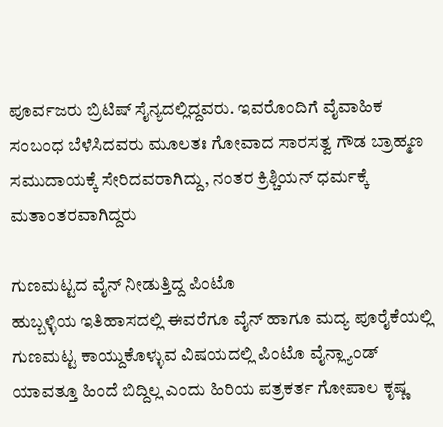ಪೂರ್ವಜರು ಬ್ರಿಟಿಷ್ ಸೈನ್ಯದಲ್ಲಿದ್ದವರು. ಇವರೊಂದಿಗೆ ವೈವಾಹಿಕ ಸಂಬಂಧ ಬೆಳೆಸಿದವರು ಮೂಲತಃ ಗೋವಾದ ಸಾರಸತ್ವ ಗೌಡ ಬ್ರಾಹ್ಮಣ ಸಮುದಾಯಕ್ಕೆ ಸೇರಿದವರಾಗಿದ್ದು, ನಂತರ ಕ್ರಿಶ್ಚಿಯನ್ ಧರ್ಮಕ್ಕೆ ಮತಾಂತರವಾಗಿದ್ದರು

ಗುಣಮಟ್ಟದ ವೈನ್ ನೀಡುತ್ತಿದ್ದ ಪಿಂಟೊ
ಹುಬ್ಬಳ್ಳಿಯ ಇತಿಹಾಸದಲ್ಲಿ ಈವರೆಗೂ ವೈನ್ ಹಾಗೂ ಮದ್ಯ ಪೂರೈಕೆಯಲ್ಲಿ ಗುಣಮಟ್ಟ ಕಾಯ್ದುಕೊಳ್ಳುವ ವಿಷಯದಲ್ಲಿ ಪಿಂಟೊ ವೈನ್ಲ್ಯಾಂಡ್ ಯಾವತ್ತೂ ಹಿಂದೆ ಬಿದ್ದಿಲ್ಲ ಎಂದು ಹಿರಿಯ ಪತ್ರಕರ್ತ ಗೋಪಾಲ ಕೃಷ್ಣ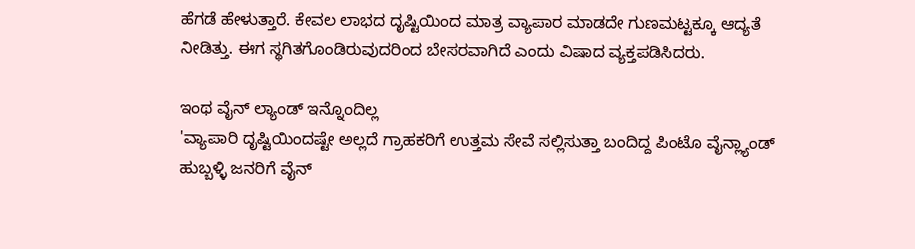ಹೆಗಡೆ ಹೇಳುತ್ತಾರೆ. ಕೇವಲ ಲಾಭದ ದೃಷ್ಟಿಯಿಂದ ಮಾತ್ರ ವ್ಯಾಪಾರ ಮಾಡದೇ ಗುಣಮಟ್ಟಕ್ಕೂ ಆದ್ಯತೆ ನೀಡಿತ್ತು. ಈಗ ಸ್ಥಗಿತಗೊಂಡಿರುವುದರಿಂದ ಬೇಸರವಾಗಿದೆ ಎಂದು ವಿಷಾದ ವ್ಯಕ್ತಪಡಿಸಿದರು.

ಇಂಥ ವೈನ್ ಲ್ಯಾಂಡ್ ಇನ್ನೊಂದಿಲ್ಲ
'ವ್ಯಾಪಾರಿ ದೃಷ್ಟಿಯಿಂದಷ್ಟೇ ಅಲ್ಲದೆ ಗ್ರಾಹಕರಿಗೆ ಉತ್ತಮ ಸೇವೆ ಸಲ್ಲಿಸುತ್ತಾ ಬಂದಿದ್ದ ಪಿಂಟೊ ವೈನ್ಲ್ಯಾಂಡ್ ಹುಬ್ಬಳ್ಳಿ ಜನರಿಗೆ ವೈನ್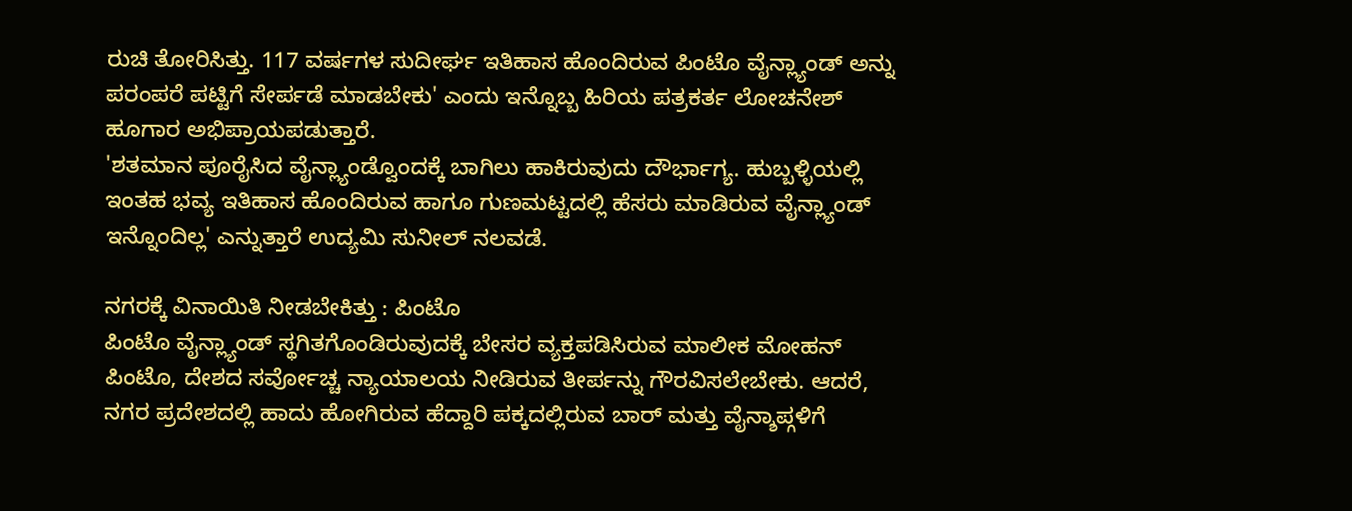ರುಚಿ ತೋರಿಸಿತ್ತು. 117 ವರ್ಷಗಳ ಸುದೀರ್ಘ ಇತಿಹಾಸ ಹೊಂದಿರುವ ಪಿಂಟೊ ವೈನ್ಲ್ಯಾಂಡ್ ಅನ್ನು ಪರಂಪರೆ ಪಟ್ಟಿಗೆ ಸೇರ್ಪಡೆ ಮಾಡಬೇಕು' ಎಂದು ಇನ್ನೊಬ್ಬ ಹಿರಿಯ ಪತ್ರಕರ್ತ ಲೋಚನೇಶ್ ಹೂಗಾರ ಅಭಿಪ್ರಾಯಪಡುತ್ತಾರೆ.
'ಶತಮಾನ ಪೂರೈಸಿದ ವೈನ್ಲ್ಯಾಂಡ್ವೊಂದಕ್ಕೆ ಬಾಗಿಲು ಹಾಕಿರುವುದು ದೌರ್ಭಾಗ್ಯ. ಹುಬ್ಬಳ್ಳಿಯಲ್ಲಿ ಇಂತಹ ಭವ್ಯ ಇತಿಹಾಸ ಹೊಂದಿರುವ ಹಾಗೂ ಗುಣಮಟ್ಟದಲ್ಲಿ ಹೆಸರು ಮಾಡಿರುವ ವೈನ್ಲ್ಯಾಂಡ್ ಇನ್ನೊಂದಿಲ್ಲ' ಎನ್ನುತ್ತಾರೆ ಉದ್ಯಮಿ ಸುನೀಲ್ ನಲವಡೆ.

ನಗರಕ್ಕೆ ವಿನಾಯಿತಿ ನೀಡಬೇಕಿತ್ತು : ಪಿಂಟೊ
ಪಿಂಟೊ ವೈನ್ಲ್ಯಾಂಡ್ ಸ್ಥಗಿತಗೊಂಡಿರುವುದಕ್ಕೆ ಬೇಸರ ವ್ಯಕ್ತಪಡಿಸಿರುವ ಮಾಲೀಕ ಮೋಹನ್ ಪಿಂಟೊ, ದೇಶದ ಸರ್ವೋಚ್ಚ ನ್ಯಾಯಾಲಯ ನೀಡಿರುವ ತೀರ್ಪನ್ನು ಗೌರವಿಸಲೇಬೇಕು. ಆದರೆ, ನಗರ ಪ್ರದೇಶದಲ್ಲಿ ಹಾದು ಹೋಗಿರುವ ಹೆದ್ದಾರಿ ಪಕ್ಕದಲ್ಲಿರುವ ಬಾರ್ ಮತ್ತು ವೈನ್ಶಾಪ್ಗಳಿಗೆ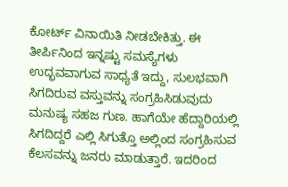ಕೋರ್ಟ್ ವಿನಾಯಿತಿ ನೀಡಬೇಕಿತ್ತು. ಈ ತೀರ್ಪಿನಿಂದ ಇನ್ನಷ್ಟು ಸಮಸ್ಯೆಗಳು ಉದ್ಭವವಾಗುವ ಸಾಧ್ಯತೆ ಇದ್ದು, ಸುಲಭವಾಗಿ ಸಿಗದಿರುವ ವಸ್ತುವನ್ನು ಸಂಗ್ರಹಿಸಿಡುವುದು ಮನುಷ್ಯ ಸಹಜ ಗುಣ. ಹಾಗೆಯೇ ಹೆದ್ದಾರಿಯಲ್ಲಿ ಸಿಗದಿದ್ದರೆ ಎಲ್ಲಿ ಸಿಗುತ್ತೊ ಅಲ್ಲಿಂದ ಸಂಗ್ರಹಿಸುವ ಕೆಲಸವನ್ನು ಜನರು ಮಾಡುತ್ತಾರೆ. ಇದರಿಂದ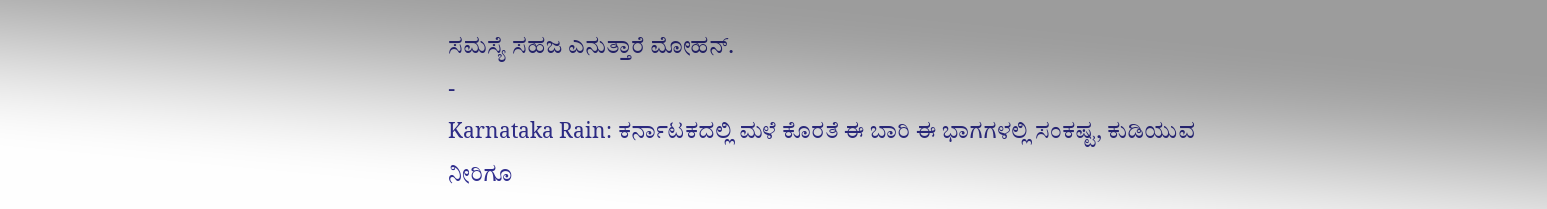ಸಮಸ್ಯೆ ಸಹಜ ಎನುತ್ತಾರೆ ಮೋಹನ್.
-
Karnataka Rain: ಕರ್ನಾಟಕದಲ್ಲಿ ಮಳೆ ಕೊರತೆ ಈ ಬಾರಿ ಈ ಭಾಗಗಳಲ್ಲಿ ಸಂಕಷ್ಟ, ಕುಡಿಯುವ ನೀರಿಗೂ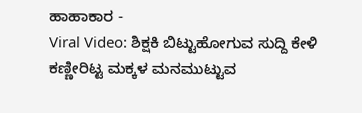ಹಾಹಾಕಾರ -
Viral Video: ಶಿಕ್ಷಕಿ ಬಿಟ್ಟುಹೋಗುವ ಸುದ್ದಿ ಕೇಳಿ ಕಣ್ಣೀರಿಟ್ಟ ಮಕ್ಕಳ ಮನಮುಟ್ಟುವ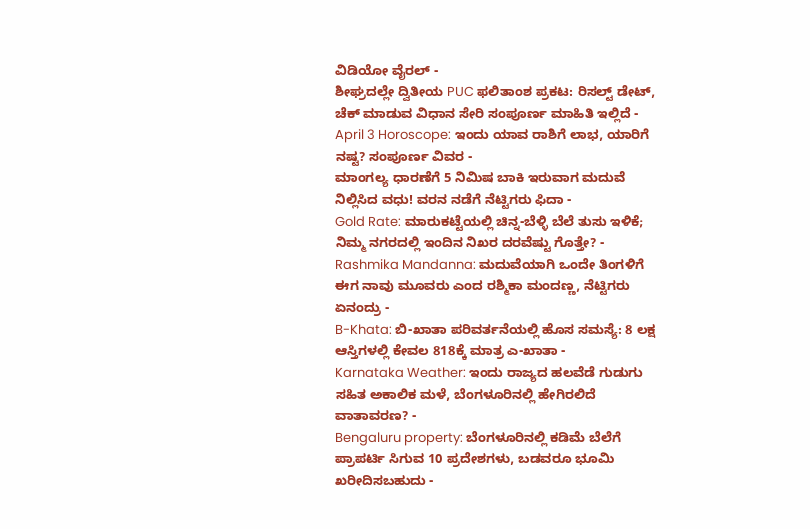ವಿಡಿಯೋ ವೈರಲ್ -
ಶೀಘ್ರದಲ್ಲೇ ದ್ವಿತೀಯ PUC ಫಲಿತಾಂಶ ಪ್ರಕಟ: ರಿಸಲ್ಟ್ ಡೇಟ್, ಚೆಕ್ ಮಾಡುವ ವಿಧಾನ ಸೇರಿ ಸಂಪೂರ್ಣ ಮಾಹಿತಿ ಇಲ್ಲಿದೆ -
April 3 Horoscope: ಇಂದು ಯಾವ ರಾಶಿಗೆ ಲಾಭ, ಯಾರಿಗೆ ನಷ್ಟ? ಸಂಪೂರ್ಣ ವಿವರ -
ಮಾಂಗಲ್ಯ ಧಾರಣೆಗೆ 5 ನಿಮಿಷ ಬಾಕಿ ಇರುವಾಗ ಮದುವೆ ನಿಲ್ಲಿಸಿದ ವಧು! ವರನ ನಡೆಗೆ ನೆಟ್ಟಿಗರು ಫಿದಾ -
Gold Rate: ಮಾರುಕಟ್ಟೆಯಲ್ಲಿ ಚಿನ್ನ-ಬೆಳ್ಳಿ ಬೆಲೆ ತುಸು ಇಳಿಕೆ; ನಿಮ್ಮ ನಗರದಲ್ಲಿ ಇಂದಿನ ನಿಖರ ದರವೆಷ್ಟು ಗೊತ್ತೇ? -
Rashmika Mandanna: ಮದುವೆಯಾಗಿ ಒಂದೇ ತಿಂಗಳಿಗೆ ಈಗ ನಾವು ಮೂವರು ಎಂದ ರಶ್ಮಿಕಾ ಮಂದಣ್ಣ, ನೆಟ್ಟಿಗರು ಏನಂದ್ರು -
B-Khata: ಬಿ-ಖಾತಾ ಪರಿವರ್ತನೆಯಲ್ಲಿ ಹೊಸ ಸಮಸ್ಯೆ: 8 ಲಕ್ಷ ಆಸ್ತಿಗಳಲ್ಲಿ ಕೇವಲ 818ಕ್ಕೆ ಮಾತ್ರ ಎ-ಖಾತಾ -
Karnataka Weather: ಇಂದು ರಾಜ್ಯದ ಹಲವೆಡೆ ಗುಡುಗು ಸಹಿತ ಅಕಾಲಿಕ ಮಳೆ, ಬೆಂಗಳೂರಿನಲ್ಲಿ ಹೇಗಿರಲಿದೆ ವಾತಾವರಣ? -
Bengaluru property: ಬೆಂಗಳೂರಿನಲ್ಲಿ ಕಡಿಮೆ ಬೆಲೆಗೆ ಪ್ರಾಪರ್ಟಿ ಸಿಗುವ 10 ಪ್ರದೇಶಗಳು, ಬಡವರೂ ಭೂಮಿ ಖರೀದಿಸಬಹುದು -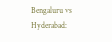Bengaluru vs Hyderabad: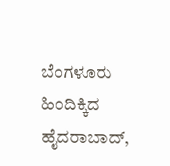ಬೆಂಗಳೂರು ಹಿಂದಿಕ್ಕಿದ ಹೈದರಾಬಾದ್,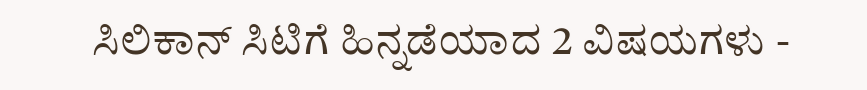ಸಿಲಿಕಾನ್ ಸಿಟಿಗೆ ಹಿನ್ನಡೆಯಾದ 2 ವಿಷಯಗಳು -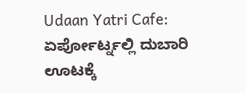Udaan Yatri Cafe: ಏರ್ಪೋರ್ಟ್ನಲ್ಲಿ ದುಬಾರಿ ಊಟಕ್ಕೆ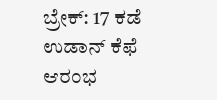ಬ್ರೇಕ್: 17 ಕಡೆ ಉಡಾನ್ ಕೆಫೆ ಆರಂಭ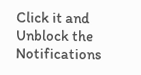Click it and Unblock the Notifications